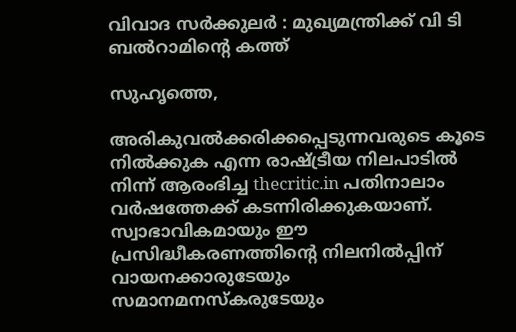വിവാദ സര്‍ക്കുലര്‍ : മുഖ്യമന്ത്രിക്ക് വി ടി ബല്‍റാമിന്റെ കത്ത്

സുഹൃത്തെ,

അരികുവല്‍ക്കരിക്കപ്പെടുന്നവരുടെ കൂടെ നില്‍ക്കുക എന്ന രാഷ്ട്രീയ നിലപാടില്‍ നിന്ന് ആരംഭിച്ച thecritic.in പതിനാലാം വര്‍ഷത്തേക്ക് കടന്നിരിക്കുകയാണ്. സ്വാഭാവികമായും ഈ പ്രസിദ്ധീകരണത്തിന്റെ നിലനില്‍പ്പിന് വായനക്കാരുടേയും സമാനമനസ്‌കരുടേയും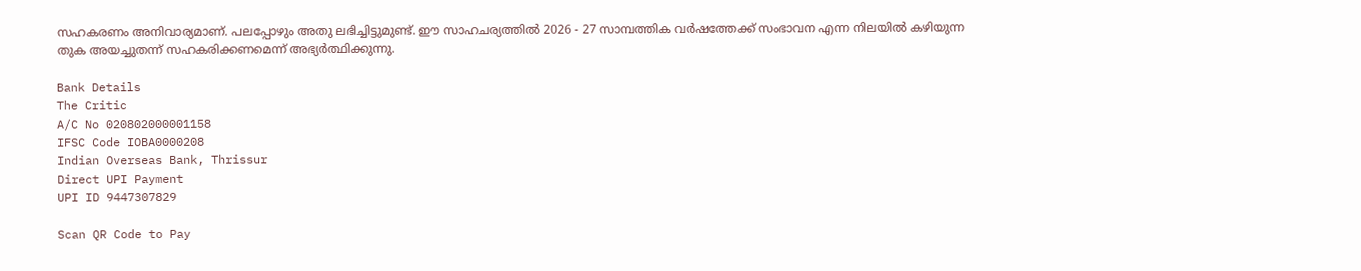സഹകരണം അനിവാര്യമാണ്. പലപ്പോഴും അതു ലഭിച്ചിട്ടുമുണ്ട്. ഈ സാഹചര്യത്തില്‍ 2026 - 27 സാമ്പത്തിക വര്‍ഷത്തേക്ക് സംഭാവന എന്ന നിലയില്‍ കഴിയുന്ന തുക അയച്ചുതന്ന് സഹകരിക്കണമെന്ന് അഭ്യര്‍ത്ഥിക്കുന്നു.

Bank Details
The Critic
A/C No 020802000001158
IFSC Code IOBA0000208
Indian Overseas Bank, Thrissur
Direct UPI Payment
UPI ID 9447307829

Scan QR Code to Pay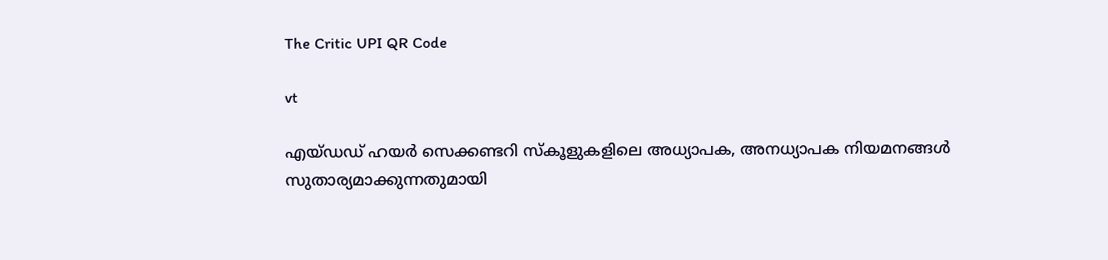The Critic UPI QR Code

vt

എയ്ഡഡ് ഹയര്‍ സെക്കണ്ടറി സ്‌കൂളുകളിലെ അധ്യാപക, അനധ്യാപക നിയമനങ്ങള്‍ സുതാര്യമാക്കുന്നതുമായി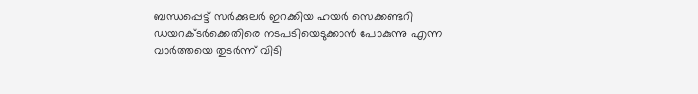ബന്ധപ്പെട്ട് സര്‍ക്കുലര്‍ ഇറക്കിയ ഹയര്‍ സെക്കണ്ടറി ഡയറക്ടര്‍ക്കെതിരെ നടപടിയെടുക്കാന്‍ പോകുന്നു എന്ന വാര്‍ത്തയെ തുടര്‍ന്ന് വിടി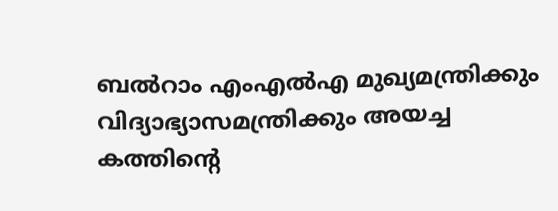ബല്‍റാം എംഎല്‍എ മുഖ്യമന്ത്രിക്കും വിദ്യാഭ്യാസമന്ത്രിക്കും അയച്ച കത്തിന്റെ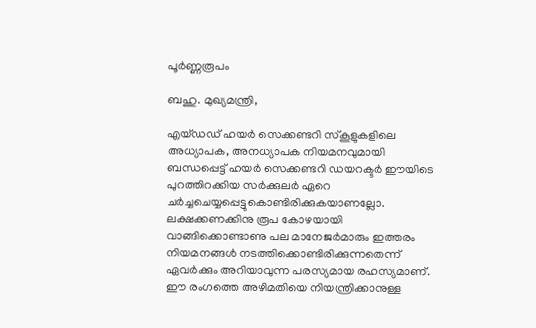പൂര്‍ണ്ണരൂപം

ബഹു. മുഖ്യമന്ത്രി,

എയ്ഡഡ് ഹയര്‍ സെക്കണ്ടറി സ്‌കൂളുകളിലെ അധ്യാപക, അനധ്യാപക നിയമനവുമായി ബന്ധപ്പെട്ട് ഹയര്‍ സെക്കണ്ടറി ഡയറക്ടര്‍ ഈയിടെ പുറത്തിറക്കിയ സര്‍ക്കുലര്‍ ഏറെ ചര്‍ച്ചചെയ്യപ്പെട്ടുകൊണ്ടിരിക്കുകയാണല്ലോ. ലക്ഷക്കണക്കിനു രൂപ കോഴയായി വാങ്ങിക്കൊണ്ടാണു പല മാനേജര്‍മാരും ഇത്തരം നിയമനങ്ങള്‍ നടത്തിക്കൊണ്ടിരിക്കുന്നതെന്ന് ഏവര്‍ക്കും അറിയാവുന്ന പരസ്യമായ രഹസ്യമാണ്. ഈ രംഗത്തെ അഴിമതിയെ നിയന്ത്രിക്കാനുള്ള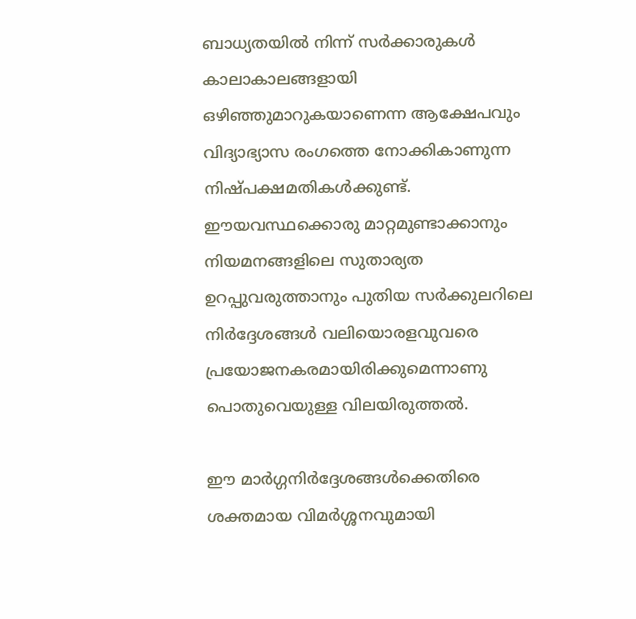ബാധ്യതയില്‍ നിന്ന് സര്‍ക്കാരുകള്‍ കാലാകാലങ്ങളായി ഒഴിഞ്ഞുമാറുകയാണെന്ന ആക്ഷേപവും വിദ്യാഭ്യാസ രംഗത്തെ നോക്കികാണുന്ന നിഷ്പക്ഷമതികള്‍ക്കുണ്ട്. ഈയവസ്ഥക്കൊരു മാറ്റമുണ്ടാക്കാനും നിയമനങ്ങളിലെ സുതാര്യത ഉറപ്പുവരുത്താനും പുതിയ സര്‍ക്കുലറിലെ നിര്‍ദ്ദേശങ്ങള്‍ വലിയൊരളവുവരെ പ്രയോജനകരമായിരിക്കുമെന്നാണു പൊതുവെയുള്ള വിലയിരുത്തല്‍.

ഈ മാര്‍ഗ്ഗനിര്‍ദ്ദേശങ്ങള്‍ക്കെതിരെ ശക്തമായ വിമര്‍ശ്ശനവുമായി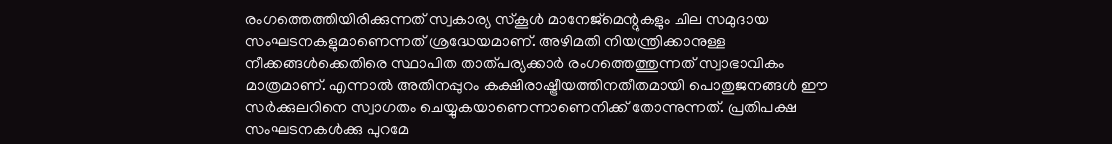രംഗത്തെത്തിയിരിക്കുന്നത് സ്വകാര്യ സ്‌കൂള്‍ മാനേജ്‌മെന്റുകളും ചില സമുദായ സംഘടനകളുമാണെന്നത് ശ്രദ്ധേയമാണ്. അഴിമതി നിയന്ത്രിക്കാനുള്ള നീക്കങ്ങള്‍ക്കെതിരെ സ്ഥാപിത താത്പര്യക്കാര്‍ രംഗത്തെത്തുന്നത് സ്വാഭാവികം മാത്രമാണ്. എന്നാല്‍ അതിനപ്പുറം കക്ഷിരാഷ്ട്രീയത്തിനതീതമായി പൊതുജനങ്ങള്‍ ഈ സര്‍ക്കുലറിനെ സ്വാഗതം ചെയ്യുകയാണെന്നാണെനിക്ക് തോന്നുന്നത്. പ്രതിപക്ഷ സംഘടനകള്‍ക്കു പുറമേ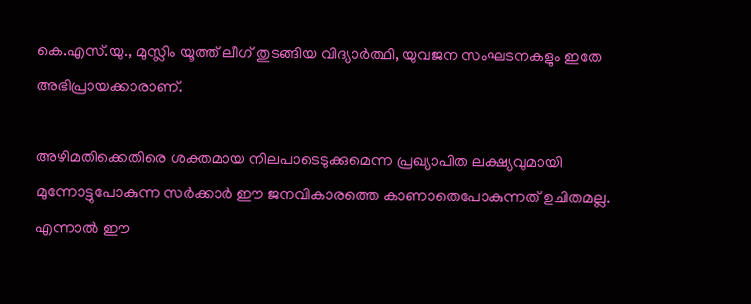കെ.എസ്.യു., മുസ്ലിം യൂത്ത് ലീഗ് തുടങ്ങിയ വിദ്യാര്‍ത്ഥി, യുവജന സംഘടനകളും ഇതേ അഭിപ്രായക്കാരാണ്.

അഴിമതിക്കെതിരെ ശക്തമായ നിലപാടെടുക്കുമെന്ന പ്രഖ്യാപിത ലക്ഷ്യവുമായി മുന്നോട്ടുപോകുന്ന സര്‍ക്കാര്‍ ഈ ജനവികാരത്തെ കാണാതെപോകുന്നത് ഉചിതമല്ല. എന്നാല്‍ ഈ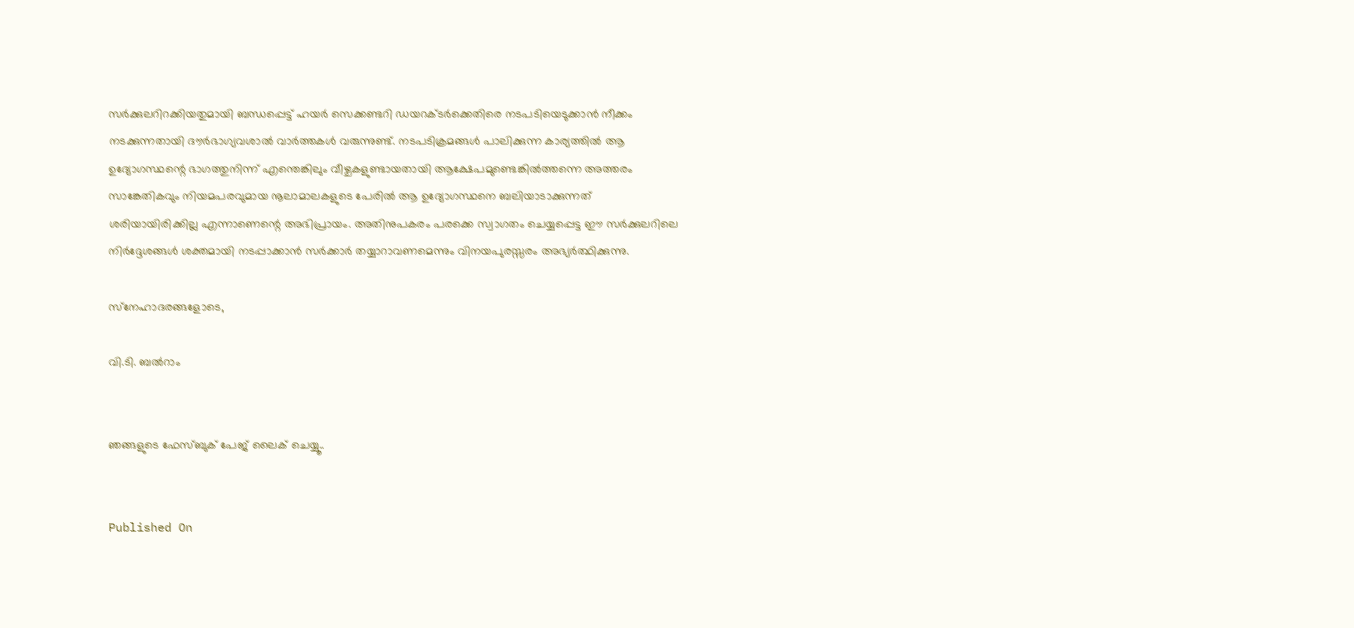സര്‍ക്കുലറിറക്കിയതുമായി ബന്ധപ്പെട്ട് ഹയര്‍ സെക്കണ്ടറി ഡയറക്ടര്‍ക്കെതിരെ നടപടിയെടുക്കാന്‍ നീക്കം നടക്കുന്നതായി ദൗര്‍ഭാഗ്യവശാല്‍ വാര്‍ത്തകള്‍ വരുന്നുണ്ട്. നടപടിക്രമങ്ങള്‍ പാലിക്കുന്ന കാര്യത്തില്‍ ആ ഉദ്യോഗസ്ഥന്റെ ഭാഗത്തുനിന്ന് എന്തെങ്കിലും വീഴ്ചകളുണ്ടായതായി ആക്ഷേപമുണ്ടെങ്കില്‍ത്തന്നെ അത്തരം സാങ്കേതികവും നിയമപരവുമായ നൂലാമാലകളുടെ പേരില്‍ ആ ഉദ്യോഗസ്ഥനെ ബലിയാടാക്കുന്നത് ശരിയായിരിക്കില്ല എന്നാണെന്റെ അഭിപ്രായം. അതിനുപകരം പരക്കെ സ്വാഗതം ചെയ്യപ്പെട്ട ഈ സര്‍ക്കുലറിലെ നിര്‍ദ്ദേശങ്ങള്‍ ശക്തമായി നടപ്പാക്കാന്‍ സര്‍ക്കാര്‍ തയ്യാറാവണമെന്നും വിനയപുരസ്സരം അഭ്യര്‍ത്ഥിക്കുന്നു.

സ്‌നേഹാദരങ്ങളോടെ,

വി.ടി. ബല്‍റാം


ഞങ്ങളുടെ ഫേസ്ബുക് പേജ് ലൈക് ചെയ്യൂ..


Published On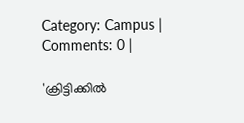Category: Campus | Comments: 0 |

'ക്രിട്ടിക്കില്‍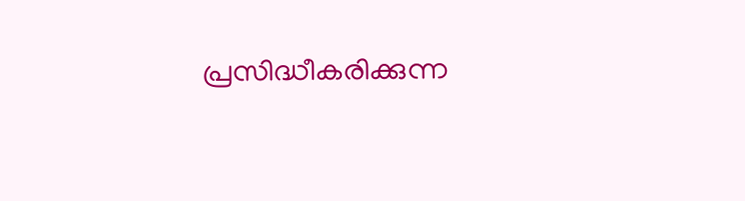പ്രസിദ്ധീകരിക്കുന്ന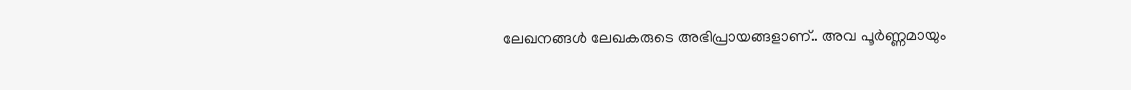ലേഖനങ്ങള്‍ ലേഖകരുടെ അഭിപ്രായങ്ങളാണ്.. അവ പൂര്‍ണ്ണമായും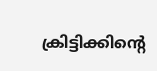ക്രിട്ടിക്കിന്റെ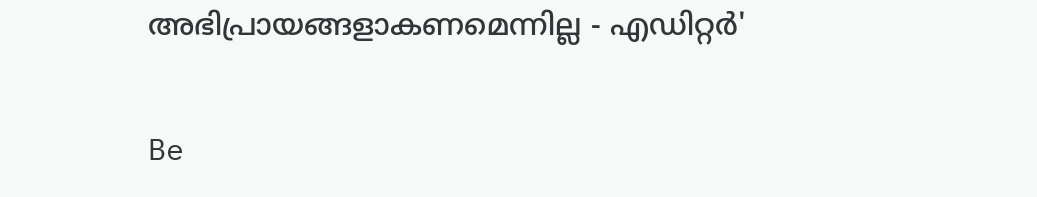അഭിപ്രായങ്ങളാകണമെന്നില്ല - എഡിറ്റര്‍'

Be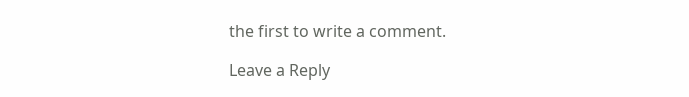the first to write a comment.

Leave a Reply